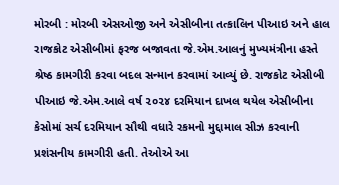મોરબી : મોરબી એસઓજી અને એસીબીના તત્કાલિન પીઆઇ અને હાલ રાજકોટ એસીબીમાં ફરજ બજાવતા જે.એમ.આલનું મુખ્યમંત્રીના હસ્તે શ્રેષ્ઠ કામગીરી કરવા બદલ સન્માન કરવામાં આવ્યું છે. રાજકોટ એસીબી પીઆઇ જે.એમ.આલે વર્ષ ૨૦૨૪ દરમિયાન દાખલ થયેલ એસીબીના કેસોમાં સર્ચ દરમિયાન સૌથી વધારે રકમનો મુદ્દામાલ સીઝ કરવાની પ્રશંસનીય કામગીરી હતી. તેઓએ આ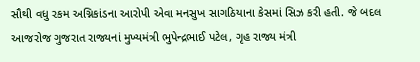સૌથી વધુ રકમ અગ્નિકાંડના આરોપી એવા મનસુખ સાગઠિયાના કેસમાં સિઝ કરી હતી. જે બદલ આજરોજ ગુજરાત રાજ્યનાં મુખ્યમંત્રી ભુપેન્દ્રભાઈ પટેલ, ગૃહ રાજ્ય મંત્રી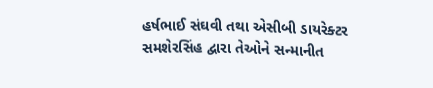હર્ષભાઈ સંઘવી તથા એસીબી ડાયરેક્ટર સમશેરસિંહ દ્વારા તેઓને સન્માનીત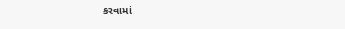કરવામાં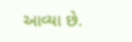આવ્યા છે.